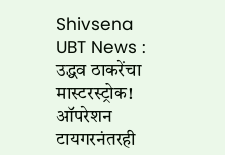Shivsena UBT News : उद्धव ठाकरेंचा मास्टरस्ट्रोक! ऑपरेशन टायगरनंतरही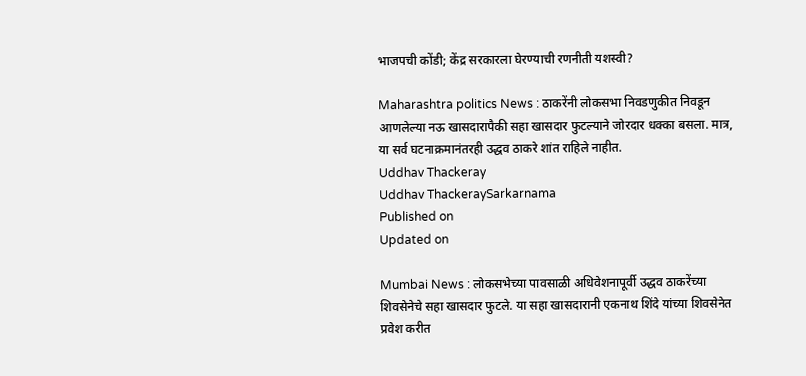भाजपची कोंडी; केंद्र सरकारला घेरण्याची रणनीती यशस्वी?

Maharashtra politics News : ठाकरेंनी लोकसभा निवडणुकीत निवडून आणलेल्या नऊ खासदारापैकी सहा खासदार फुटल्याने जोरदार धक्का बसला. मात्र, या सर्व घटनाक्रमानंतरही उद्धव ठाकरे शांत राहिले नाहीत.
Uddhav Thackeray
Uddhav ThackeraySarkarnama
Published on
Updated on

Mumbai News : लोकसभेच्या पावसाळी अधिवेशनापूर्वी उद्धव ठाकरेंच्या शिवसेनेचे सहा खासदार फुटले. या सहा खासदारानी एकनाथ शिंदे यांच्या शिवसेनेत प्रवेश करीत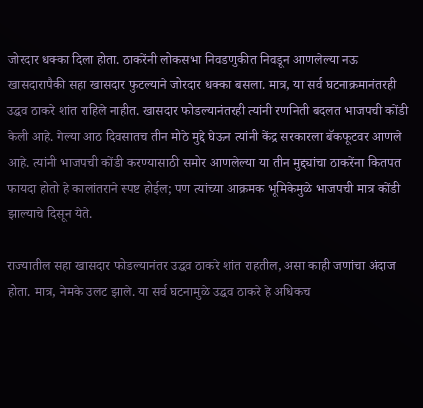जोरदार धक्का दिला होता. ठाकरेंनी लोकसभा निवडणुकीत निवडून आणलेल्या नऊ खासदारापैकी सहा खासदार फुटल्याने जोरदार धक्का बसला. मात्र, या सर्व घटनाक्रमानंतरही उद्धव ठाकरे शांत राहिले नाहीत. खासदार फोडल्यानंतरही त्यांनी रणनिती बदलत भाजपची कोंडी केली आहे. गेल्या आठ दिवसातच तीन मोठे मुद्दे घेऊन त्यांनी केंद्र सरकारला बॅकफूटवर आणले आहे. त्यांनी भाजपची कोंडी करण्यासाठी समोर आणलेल्या या तीन मुद्द्यांचा ठाकरेंना कितपत फायदा होतो हे कालांतराने स्पष्ट होईल; पण त्यांच्या आक्रमक भूमिकेमुळे भाजपची मात्र कोंडी झाल्याचे दिसून येते.

राज्यातील सहा खासदार फोडल्यानंतर उद्धव ठाकरे शांत राहतील, असा काही जणांचा अंदाज होता. मात्र, नेमके उलट झाले. या सर्व घटनामुळे उद्धव ठाकरे हे अधिकच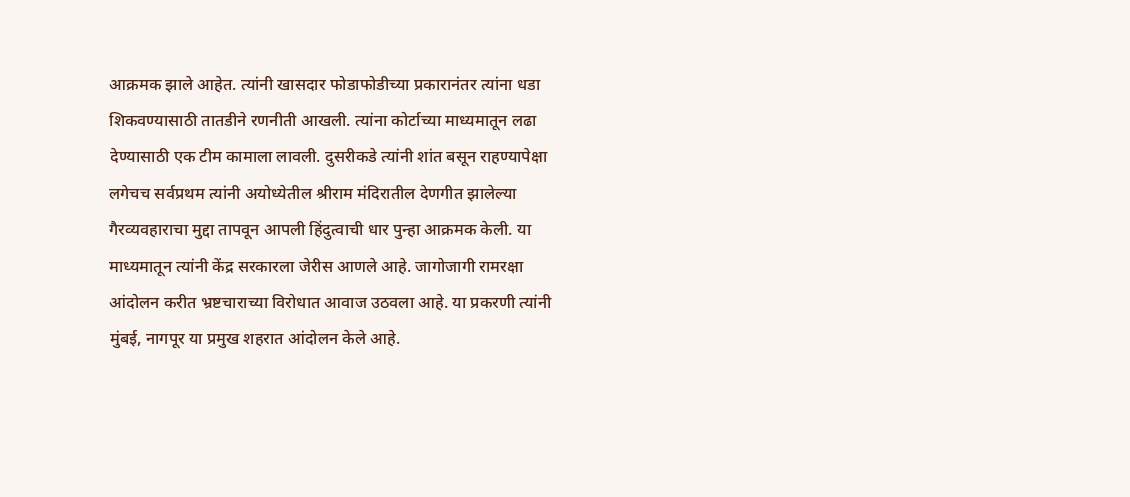आक्रमक झाले आहेत. त्यांनी खासदार फोडाफोडीच्या प्रकारानंतर त्यांना धडा शिकवण्यासाठी तातडीने रणनीती आखली. त्यांना कोर्टाच्या माध्यमातून लढा देण्यासाठी एक टीम कामाला लावली. दुसरीकडे त्यांनी शांत बसून राहण्यापेक्षा लगेचच सर्वप्रथम त्यांनी अयोध्येतील श्रीराम मंदिरातील देणगीत झालेल्या गैरव्यवहाराचा मुद्दा तापवून आपली हिंदुत्वाची धार पुन्हा आक्रमक केली. या माध्यमातून त्यांनी केंद्र सरकारला जेरीस आणले आहे. जागोजागी रामरक्षा आंदोलन करीत भ्रष्टचाराच्या विरोधात आवाज उठवला आहे. या प्रकरणी त्यांनी मुंबई, नागपूर या प्रमुख शहरात आंदोलन केले आहे.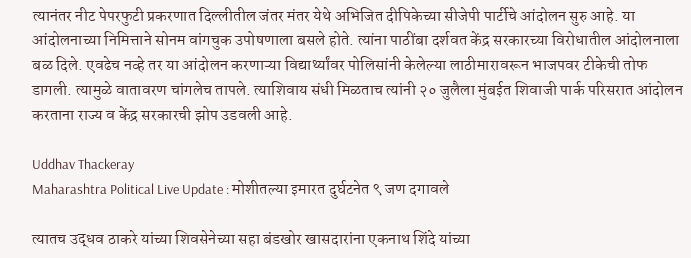त्यानंतर नीट पेपरफुटी प्रकरणात दिल्लीतील जंतर मंतर येथे अभिजित दीपिकेच्या सीजेपी पार्टीचे आंदोलन सुरु आहे. या आंदोलनाच्या निमित्ताने सोनम वांगचुक उपोषणाला बसले होते. त्यांना पाठींबा दर्शवत केंद्र सरकारच्या विरोधातील आंदोलनाला बळ दिले. एवढेच नव्हे तर या आंदोलन करणाऱ्या विद्यार्थ्यांवर पोलिसांनी केलेल्या लाठीमारावरून भाजपवर टीकेची तोफ डागली. त्यामुळे वातावरण चांगलेच तापले. त्याशिवाय संधी मिळताच त्यांनी २० जुलैला मुंबईत शिवाजी पार्क परिसरात आंदोलन करताना राज्य व केंद्र सरकारची झोप उडवली आहे.

Uddhav Thackeray
Maharashtra Political Live Update : मोशीतल्या इमारत दुर्घटनेत ९ जण दगावले

त्यातच उद्धव ठाकरे यांच्या शिवसेनेच्या सहा बंडखोर खासदारांना एकनाथ शिंदे यांच्या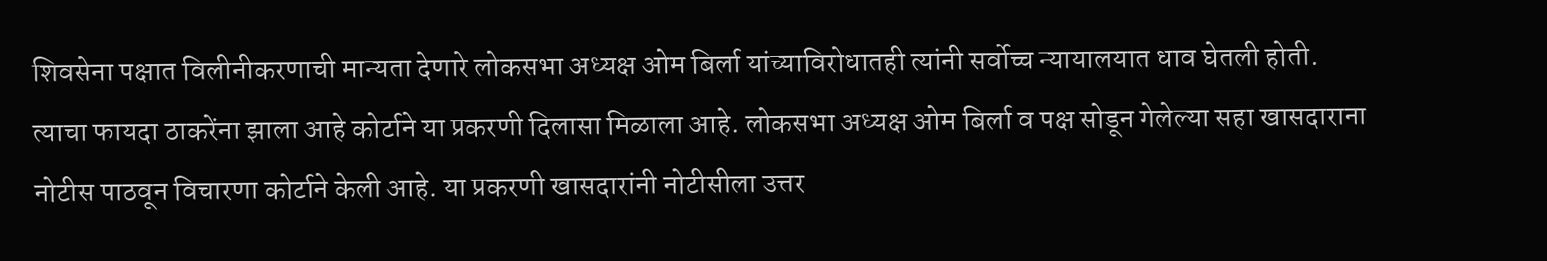शिवसेना पक्षात विलीनीकरणाची मान्यता देणारे लोकसभा अध्यक्ष ओम बिर्ला यांच्याविरोधातही त्यांनी सर्वोच्च न्यायालयात धाव घेतली होती. त्याचा फायदा ठाकरेंना झाला आहे कोर्टाने या प्रकरणी दिलासा मिळाला आहे. लोकसभा अध्यक्ष ओम बिर्ला व पक्ष सोडून गेलेल्या सहा खासदाराना नोटीस पाठवून विचारणा कोर्टाने केली आहे. या प्रकरणी खासदारांनी नोटीसीला उत्तर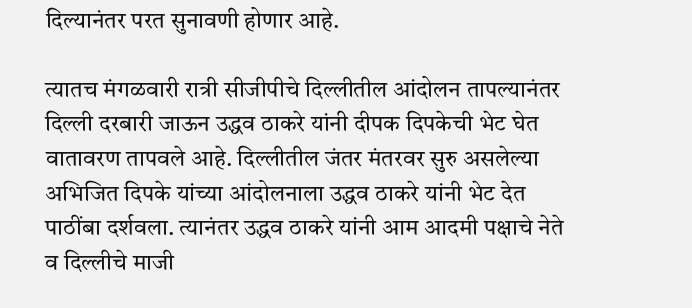दिल्यानंतर परत सुनावणी होणार आहे.

त्यातच मंगळवारी रात्री सीजीपीचे दिल्लीतील आंदोलन तापल्यानंतर दिल्ली दरबारी जाऊन उद्धव ठाकरे यांनी दीपक दिपकेची भेट घेत वातावरण तापवले आहे. दिल्लीतील जंतर मंतरवर सुरु असलेल्या अभिजित दिपके यांच्या आंदोलनाला उद्धव ठाकरे यांनी भेट देत पाठींबा दर्शवला. त्यानंतर उद्धव ठाकरे यांनी आम आदमी पक्षाचे नेते व दिल्लीचे माजी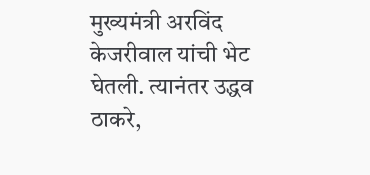मुख्यमंत्री अरविंद केजरीवाल यांची भेट घेतली. त्यानंतर उद्धव ठाकरे,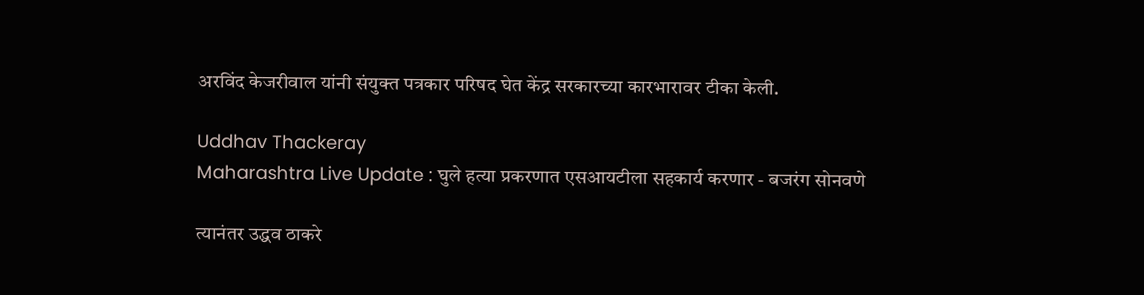अरविंद केजरीवाल यांनी संयुक्त पत्रकार परिषद घेत केंद्र सरकारच्या कारभारावर टीका केली.

Uddhav Thackeray
Maharashtra Live Update : घुले हत्या प्रकरणात एसआयटीला सहकार्य करणार - बजरंग सोनवणे

त्यानंतर उद्धव ठाकरे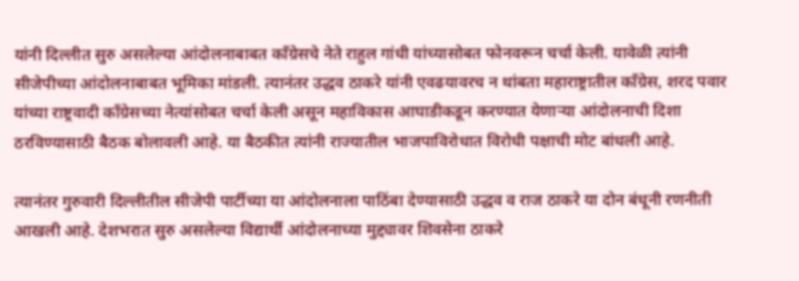यांनी दिल्लीत सुरु असलेल्या आंदोलनाबाबत काँग्रेसचे नेते राहुल गांधी यांच्यासोबत फोनवरून चर्चा केली. यावेळी त्यांनी सीजेपीच्या आंदोलनाबाबत भूमिका मांडली. त्यानंतर उद्धव ठाकरे यांनी एवढयावरच न थांबता महाराष्ट्रातील काँग्रेस, शरद पवार यांच्या राष्ट्रवादी काँग्रेसच्या नेत्यांसोबत चर्चा केली असून महाविकास आघाडीकडून करण्यात येणाऱ्या आंदोलनाची दिशा ठरविण्यासाठी बैठक बोलावली आहे. या बैठकीत त्यांनी राज्यातील भाजपाविरोधात विरोधी पक्षाची मोट बांधली आहे.

त्यानंतर गुरुवारी दिल्लीतील सीजेपी पार्टीच्या या आंदोलनाला पाठिंबा देण्यासाठी उद्धव व राज ठाकरे या दोन बंधूनी रणनीती आखली आहे. देशभरात सुरु असलेल्या विद्यार्थी आंदोलनाच्या मुद्द्यावर शिवसेना ठाकरे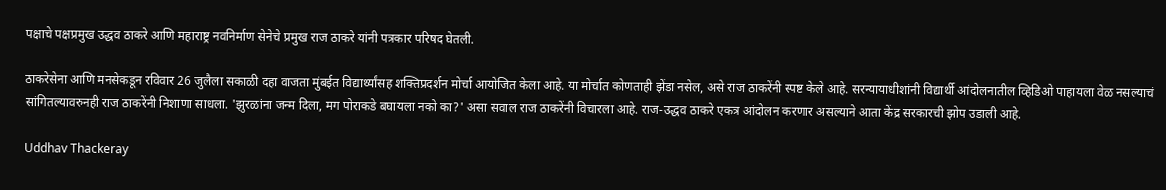पक्षाचे पक्षप्रमुख उद्धव ठाकरे आणि महाराष्ट्र नवनिर्माण सेनेचे प्रमुख राज ठाकरे यांनी पत्रकार परिषद घेतली.

ठाकरेसेना आणि मनसेकडून रविवार 26 जुलैला सकाळी दहा वाजता मुंबईत विद्यार्थ्यांसह शक्तिप्रदर्शन मोर्चा आयोजित केला आहे. या मोर्चात कोणताही झेंडा नसेल, असे राज ठाकरेंनी स्पष्ट केले आहे. सरन्यायाधीशांनी विद्यार्थी आंदोलनातील व्हिडिओ पाहायला वेळ नसल्याचं सांगितल्यावरुनही राज ठाकरेंनी निशाणा साधला. 'झुरळांना जन्म दिला, मग पोराकडे बघायला नको का?' असा सवाल राज ठाकरेंनी विचारला आहे. राज-उद्धव ठाकरे एकत्र आंदोलन करणार असल्याने आता केंद्र सरकारची झोप उडाली आहे.

Uddhav Thackeray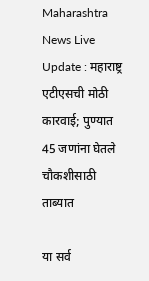Maharashtra News Live Update : महाराष्ट्र एटीएसची मोठी कारवाई; पुण्यात 45 जणांना घेतले चौकशीसाठी ताब्यात

या सर्व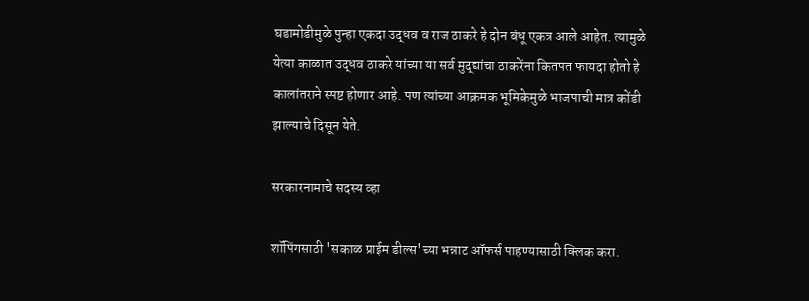घडामोडीमुळे पुन्हा एकदा उद्धव व राज ठाकरे हे दोन बंधू एकत्र आले आहेत. त्यामुळे येत्या काळात उद्धव ठाकरे यांच्या या सर्व मुद्द्यांचा ठाकरेंना कितपत फायदा होतो हे कालांतराने स्पष्ट होणार आहे. पण त्यांच्या आक्रमक भूमिकेमुळे भाजपाची मात्र कोंडी झाल्याचे दिसून येते.

सरकारनामाचे सदस्य व्हा

शॉपिंगसाठी 'सकाळ प्राईम डील्स'च्या भन्नाट ऑफर्स पाहण्यासाठी क्लिक करा.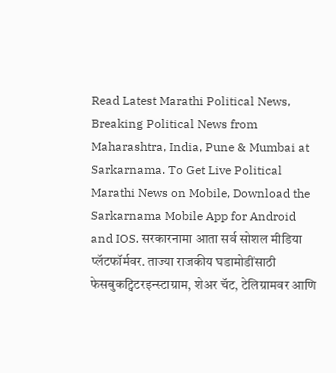Read Latest Marathi Political News, Breaking Political News from Maharashtra, India, Pune & Mumbai at Sarkarnama. To Get Live Political Marathi News on Mobile, Download the Sarkarnama Mobile App for Android and IOS. सरकारनामा आता सर्व सोशल मीडिया प्लॅटफॉर्मवर. ताज्या राजकीय घडामोडींसाठी फेसबुकट्विटरइन्स्टाग्राम, शेअर चॅट, टेलिग्रामवर आणि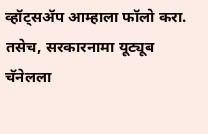व्हॉट्सॲप आम्हाला फॉलो करा. तसेच, सरकारनामा यूट्यूब चॅनेलला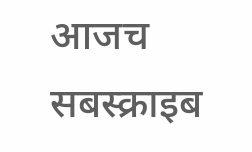आजच सबस्क्राइब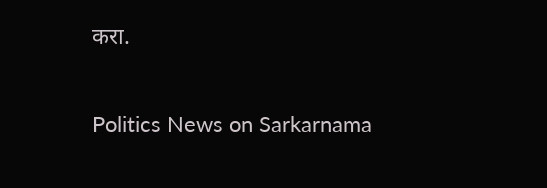करा.

Politics News on Sarkarnama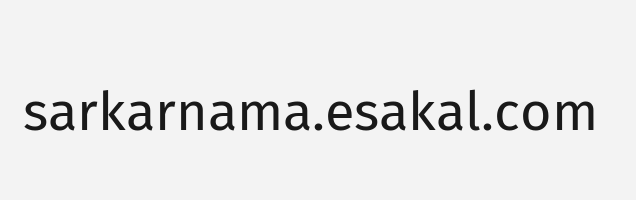sarkarnama.esakal.com